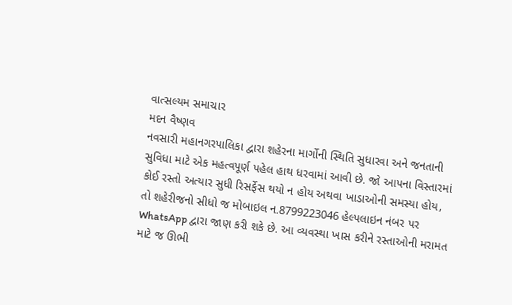વાત્સલ્યમ સમાચાર
મદન વૈષ્ણવ
નવસારી મહાનગરપાલિકા દ્વારા શહેરના માર્ગોની સ્થિતિ સુધારવા અને જનતાની સુવિધા માટે એક મહત્વપૂર્ણ પહેલ હાથ ધરવામાં આવી છે. જો આપના વિસ્તારમાં કોઈ રસ્તો અત્યાર સુધી રિસર્ફેસ થયો ન હોય અથવા ખાડાઓની સમસ્યા હોય, તો શહેરીજનો સીધો જ મોબાઇલ ન.8799223046 હેલ્પલાઇન નંબર પર WhatsApp દ્વારા જાણ કરી શકે છે. આ વ્યવસ્થા ખાસ કરીને રસ્તાઓની મરામત માટે જ ઊભી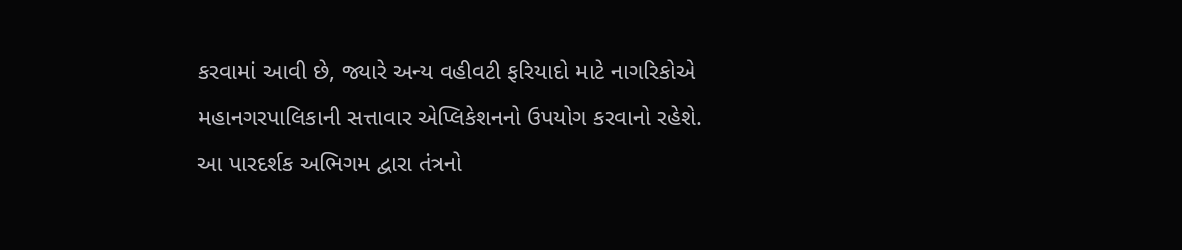કરવામાં આવી છે, જ્યારે અન્ય વહીવટી ફરિયાદો માટે નાગરિકોએ મહાનગરપાલિકાની સત્તાવાર એપ્લિકેશનનો ઉપયોગ કરવાનો રહેશે. આ પારદર્શક અભિગમ દ્વારા તંત્રનો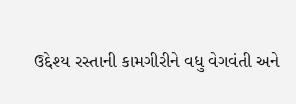ઉદ્દેશ્ય રસ્તાની કામગીરીને વધુ વેગવંતી અને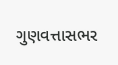ગુણવત્તાસભર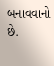બનાવવાનો છે.